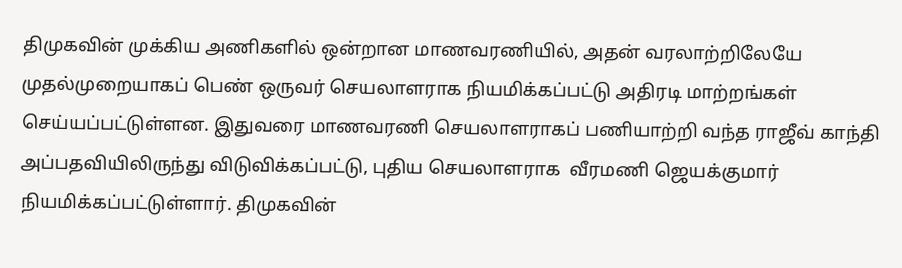திமுகவின் முக்கிய அணிகளில் ஒன்றான மாணவரணியில், அதன் வரலாற்றிலேயே முதல்முறையாகப் பெண் ஒருவர் செயலாளராக நியமிக்கப்பட்டு அதிரடி மாற்றங்கள் செய்யப்பட்டுள்ளன. இதுவரை மாணவரணி செயலாளராகப் பணியாற்றி வந்த ராஜீவ் காந்தி அப்பதவியிலிருந்து விடுவிக்கப்பட்டு, புதிய செயலாளராக  வீரமணி ஜெயக்குமார் நியமிக்கப்பட்டுள்ளார். திமுகவின்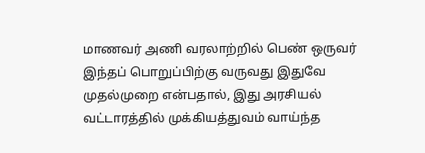மாணவர் அணி வரலாற்றில் பெண் ஒருவர் இந்தப் பொறுப்பிற்கு வருவது இதுவே முதல்முறை என்பதால், இது அரசியல் வட்டாரத்தில் முக்கியத்துவம் வாய்ந்த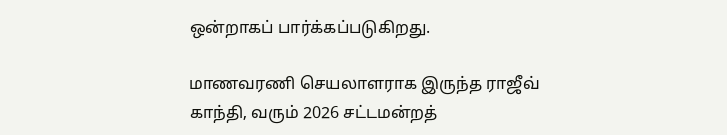ஒன்றாகப் பார்க்கப்படுகிறது.

மாணவரணி செயலாளராக இருந்த ராஜீவ் காந்தி, வரும் 2026 சட்டமன்றத்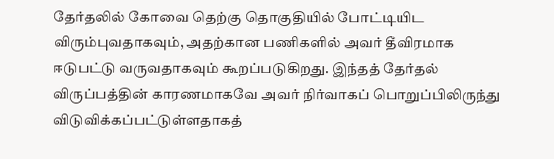தேர்தலில் கோவை தெற்கு தொகுதியில் போட்டியிட விரும்புவதாகவும், அதற்கான பணிகளில் அவர் தீவிரமாக ஈடுபட்டு வருவதாகவும் கூறப்படுகிறது. இந்தத் தேர்தல் விருப்பத்தின் காரணமாகவே அவர் நிர்வாகப் பொறுப்பிலிருந்து விடுவிக்கப்பட்டுள்ளதாகத்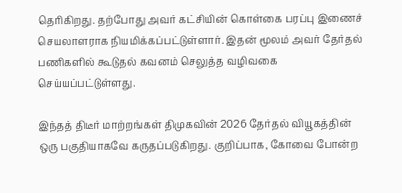தெரிகிறது. தற்போது அவர் கட்சியின் கொள்கை பரப்பு இணைச் செயலாளராக நியமிக்கப்பட்டுள்ளார். இதன் மூலம் அவர் தேர்தல் பணிகளில் கூடுதல் கவனம் செலுத்த வழிவகை செய்யப்பட்டுள்ளது.

இந்தத் திடீர் மாற்றங்கள் திமுகவின் 2026 தேர்தல் வியூகத்தின் ஒரு பகுதியாகவே கருதப்படுகிறது. குறிப்பாக, கோவை போன்ற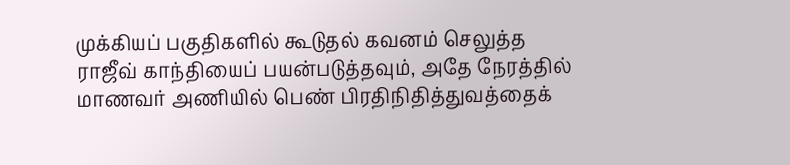முக்கியப் பகுதிகளில் கூடுதல் கவனம் செலுத்த ராஜீவ் காந்தியைப் பயன்படுத்தவும், அதே நேரத்தில் மாணவர் அணியில் பெண் பிரதிநிதித்துவத்தைக்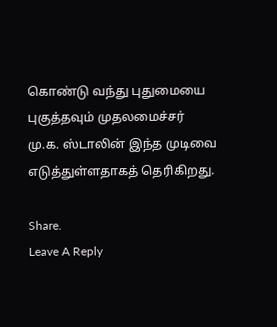கொண்டு வந்து புதுமையை புகுத்தவும் முதலமைச்சர் மு.க. ஸ்டாலின் இந்த முடிவை எடுத்துள்ளதாகத் தெரிகிறது.

Share.
Leave A Reply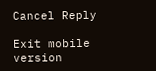Cancel Reply

Exit mobile version